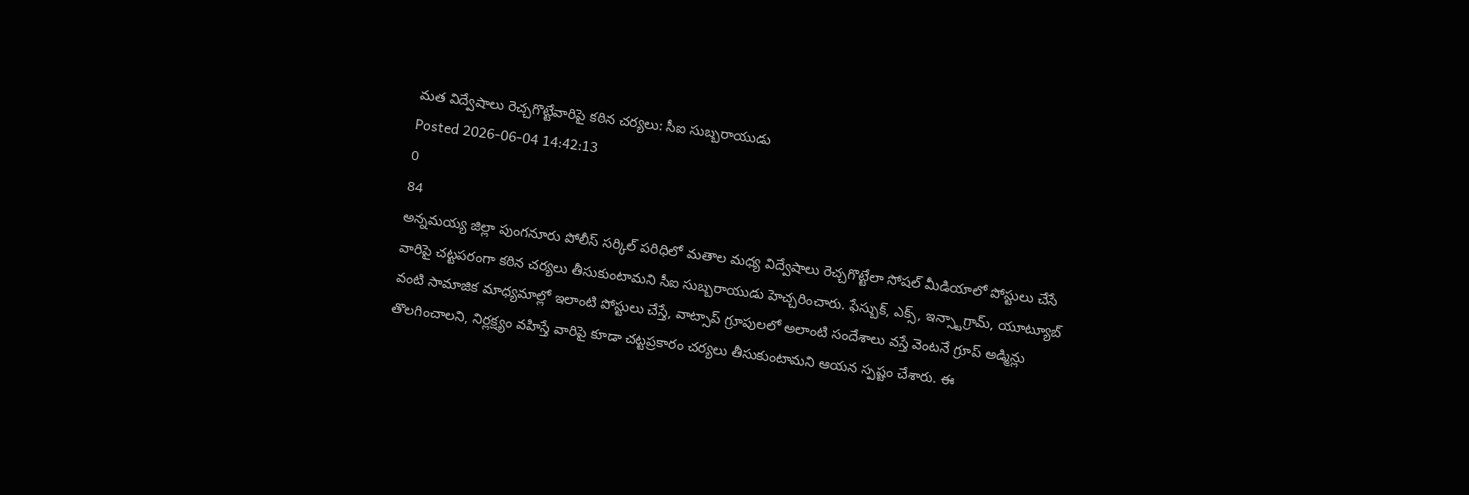మత విద్వేషాలు రెచ్చగొట్టేవారిపై కఠిన చర్యలు: సీఐ సుబ్బరాయుడు
Posted 2026-06-04 14:42:13
0
84
అన్నమయ్య జిల్లా పుంగనూరు పోలీస్ సర్కిల్ పరిధిలో మతాల మధ్య విద్వేషాలు రెచ్చగొట్టేలా సోషల్ మీడియాలో పోస్టులు చేసే వారిపై చట్టపరంగా కఠిన చర్యలు తీసుకుంటామని సీఐ సుబ్బరాయుడు హెచ్చరించారు. ఫేస్బుక్, ఎక్స్, ఇన్స్టాగ్రామ్, యూట్యూబ్ వంటి సామాజిక మాధ్యమాల్లో ఇలాంటి పోస్టులు చేస్తే, వాట్సాప్ గ్రూపులలో అలాంటి సందేశాలు వస్తే వెంటనే గ్రూప్ అడ్మిన్లు తొలగించాలని, నిర్లక్ష్యం వహిస్తే వారిపై కూడా చట్టప్రకారం చర్యలు తీసుకుంటామని ఆయన స్పష్టం చేశారు. ఈ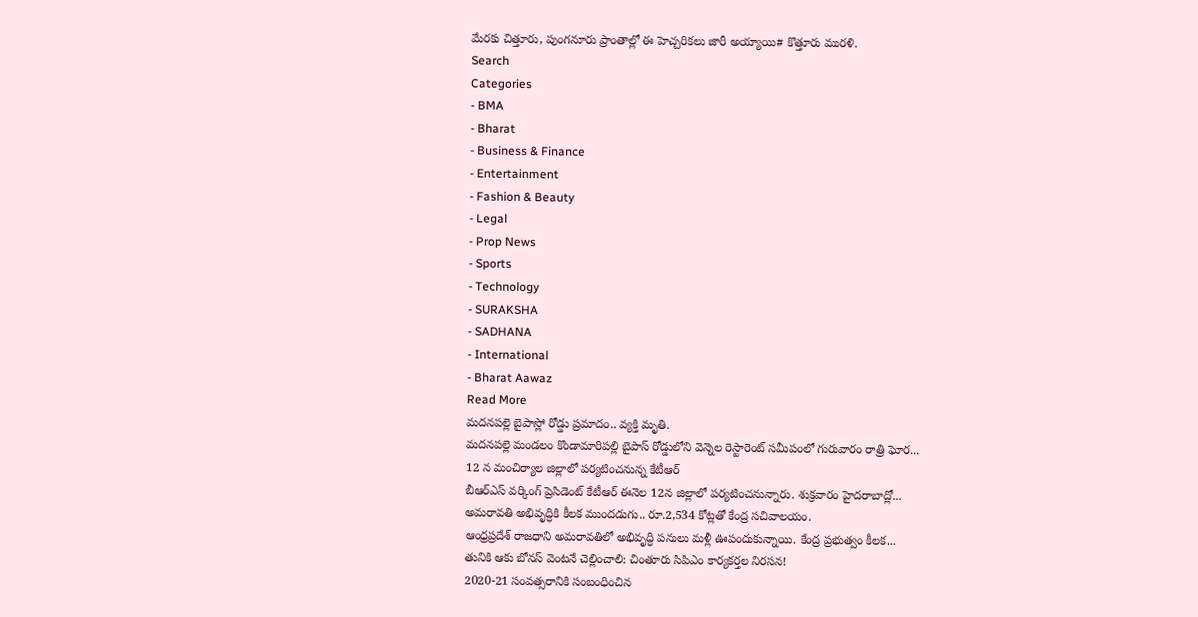మేరకు చిత్తూరు, పుంగనూరు ప్రాంతాల్లో ఈ హెచ్చరికలు జారీ అయ్యాయి# కొత్తూరు మురళి.
Search
Categories
- BMA
- Bharat
- Business & Finance
- Entertainment
- Fashion & Beauty
- Legal
- Prop News
- Sports
- Technology
- SURAKSHA
- SADHANA
- International
- Bharat Aawaz
Read More
మదనపల్లె బైపాస్లో రోడ్డు ప్రమాదం.. వ్యక్తి మృతి.
మదనపల్లె మండలం కొండామారిపల్లి బైపాస్ రోడ్డులోని వెన్నెల రెస్టారెంట్ సమీపంలో గురువారం రాత్రి ఘోర...
12 న మంచిర్యాల జిల్లాలో పర్యటించనున్న కేటీఆర్
బీఆర్ఎస్ వర్కింగ్ ప్రెసిడెంట్ కేటీఆర్ ఈనెల 12న జిల్లాలో పర్యటించనున్నారు. శుక్రవారం హైదరాబాద్లో...
అమరావతి అభివృద్ధికి కీలక ముందడుగు.. రూ.2,534 కోట్లతో కేంద్ర సచివాలయం.
ఆంధ్రప్రదేశ్ రాజధాని అమరావతిలో అభివృద్ధి పనులు మళ్లీ ఊపందుకున్నాయి. కేంద్ర ప్రభుత్వం కీలక...
తునికి ఆకు బోనస్ వెంటనే చెల్లించాలి: చింతూరు సిపిఎం కార్యకర్తల నిరసన!
2020-21 సంవత్సరానికి సంబంధించిన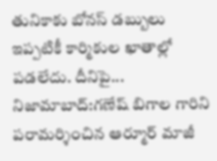తునికాకు బోనస్ డబ్బులు ఇప్పటికీ కార్మికుల ఖాతాల్లో పడలేదు. దీనిపై...
నిజామాబాద్:గణేష్ బిగాల గారిని పరామర్శించిన ఆర్మూర్ మాజీ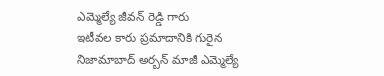ఎమ్మెల్యే జీవన్ రెడ్డి గారు
ఇటీవల కారు ప్రమాదానికి గురైన నిజామాబాద్ అర్బన్ మాజీ ఎమ్మెల్యే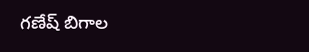గణేష్ బిగాల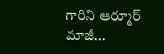గారిని ఆర్మూర్ మాజీ...